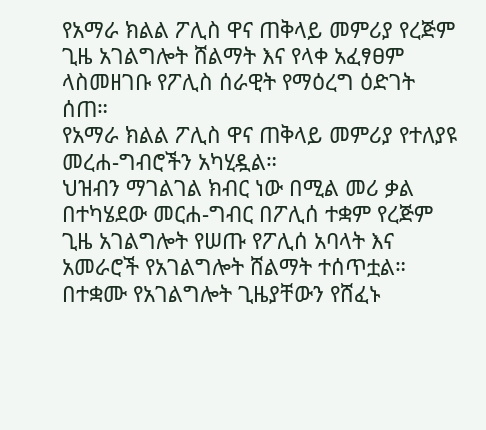የአማራ ክልል ፖሊስ ዋና ጠቅላይ መምሪያ የረጅም ጊዜ አገልግሎት ሸልማት እና የላቀ አፈፃፀም ላስመዘገቡ የፖሊስ ሰራዊት የማዕረግ ዕድገት ሰጠ።
የአማራ ክልል ፖሊስ ዋና ጠቅላይ መምሪያ የተለያዩ መረሐ-ግብሮችን አካሂዷል።
ህዝብን ማገልገል ክብር ነው በሚል መሪ ቃል
በተካሄደው መርሐ-ግብር በፖሊሰ ተቋም የረጅም ጊዜ አገልግሎት የሠጡ የፖሊሰ አባላት እና አመራሮች የአገልግሎት ሸልማት ተሰጥቷል።
በተቋሙ የአገልግሎት ጊዜያቸውን የሸፈኑ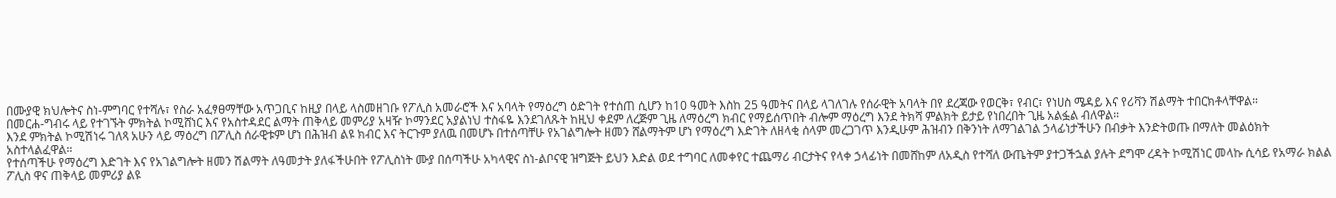በሙያዊ ክህሎትና ስነ-ምግባር የተሻሉ፣ የስራ አፈፃፀማቸው አጥጋቢና ከዚያ በላይ ላስመዘገቡ የፖሊስ አመራሮች እና አባላት የማዕረግ ዕድገት የተሰጠ ሲሆን ከ10 ዓመት እስከ 25 ዓመትና በላይ ላገለገሉ የሰራዊት አባላት በየ ደረጃው የወርቅ፣ የብር፣ የነሀስ ሜዳይ እና የሪቫን ሽልማት ተበርክቶላቸዋል።
በመርሐ-ግብሩ ላይ የተገኙት ምክትል ኮሚሸነር እና የአስተዳደር ልማት ጠቅላይ መምሪያ አዛዥ ኮማንደር አያልነህ ተስፋዬ እንደገለጹት ከዚህ ቀደም ለረጅም ጊዜ ለማዕረግ ክብር የማይሰጥበት ብሎም ማዕረግ እንደ ትክሻ ምልክት ይታይ የነበረበት ጊዜ አልፏል ብለዋል።
እንደ ምክትል ኮሚሽነሩ ገለጻ አሁን ላይ ማዕረግ በፖሊስ ሰራዊቱም ሆነ በሕዝብ ልዩ ክብር እና ትርጉም ያለዉ በመሆኑ በተሰጣቸሁ የአገልግሎት ዘመን ሸልማትም ሆነ የማዕረግ እድገት ለዘላቂ ሰላም መረጋገጥ እንዲሁም ሕዝብን በቅንነት ለማገልገል ኃላፊነታችሁን በብቃት እንድትወጡ በማለት መልዕክት አስተላልፈዋል።
የተሰጣችሁ የማዕረግ እድገት እና የአገልግሎት ዘመን ሽልማት ለዓመታት ያለፋችሁበት የፖሊስነት ሙያ በሰጣችሁ አካላዊና ስነ-ልቦናዊ ዝግጅት ይህን እድል ወደ ተግባር ለመቀየር ተጨማሪ ብርታትና የላቀ ኃላፊነት በመሸከም ለአዲስ የተሻለ ውጤትም ያተጋችኋል ያሉት ደግሞ ረዳት ኮሚሽነር መላኩ ሲሳይ የአማራ ክልል ፖሊስ ዋና ጠቅላይ መምሪያ ልዩ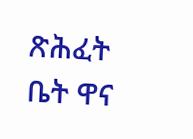ጽሕፈት ቤት ዋና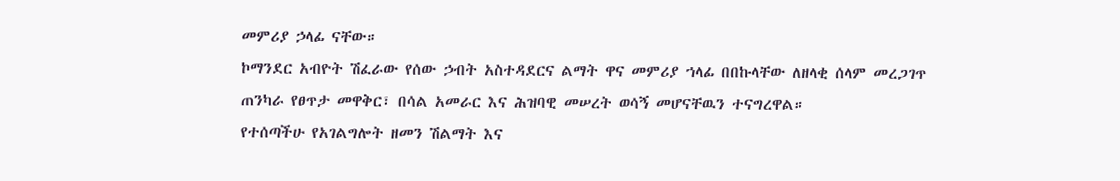መምሪያ ኃላፊ ናቸው።
ኮማንደር አብዮት ሽፈራው የሰው ኃብት አስተዳደርና ልማት ዋና መምሪያ ኀላፊ በበኩላቸው ለዘላቂ ሰላም መረጋገጥ ጠንካራ የፀጥታ መዋቅር፣ በሳል አመራር እና ሕዝባዊ መሠረት ወሳኝ መሆናቸዉን ተናግረዋል።
የተሰጣችሁ የአገልግሎት ዘመን ሽልማት እና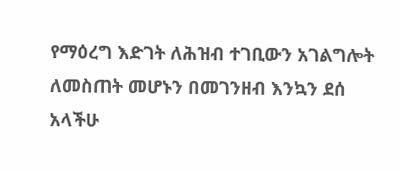የማዕረግ እድገት ለሕዝብ ተገቢውን አገልግሎት ለመስጠት መሆኑን በመገንዘብ እንኳን ደሰ አላችሁ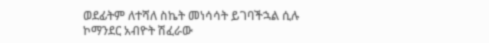ወደፊትም ለተሻለ ስኬት መነሳሳት ይገባችኋል ሲሉ ኮማንደር አብዮት ሽፈራው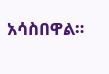አሳስበዋል።